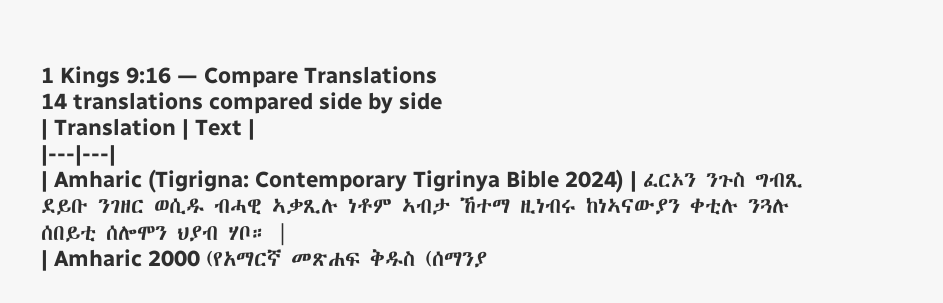1 Kings 9:16 — Compare Translations
14 translations compared side by side
| Translation | Text |
|---|---|
| Amharic (Tigrigna: Contemporary Tigrinya Bible 2024) | ፈርኦን ንጉስ ግብጺ ደይቡ ንገዘር ወሲዱ ብሓዊ ኣቃጺሉ ነቶም ኣብታ ኸተማ ዚነብሩ ከነኣናውያን ቀቲሉ ንጓሉ ሰበይቲ ሰሎሞን ህያብ ሃቦ። |
| Amharic 2000 (የአማርኛ መጽሐፍ ቅዱስ (ሰማንያ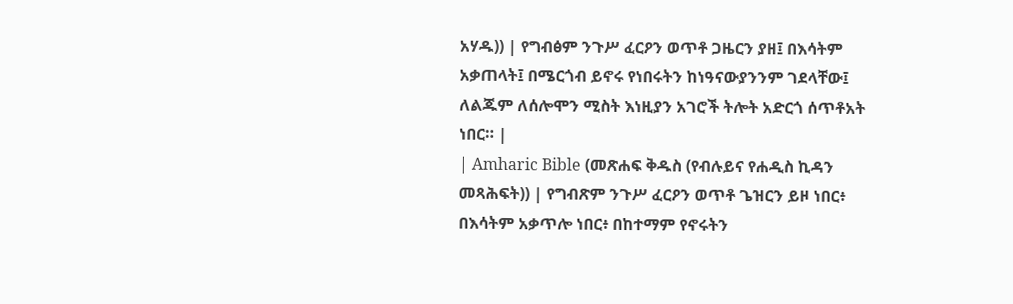አሃዱ)) | የግብፅም ንጉሥ ፈርዖን ወጥቶ ጋዜርን ያዘ፤ በእሳትም አቃጠላት፤ በሜርጎብ ይኖሩ የነበሩትን ከነዓናውያንንም ገደላቸው፤ ለልጁም ለሰሎሞን ሚስት እነዚያን አገሮች ትሎት አድርጎ ሰጥቶአት ነበር። |
| Amharic Bible (መጽሐፍ ቅዱስ (የብሉይና የሐዲስ ኪዳን መጻሕፍት)) | የግብጽም ንጉሥ ፈርዖን ወጥቶ ጌዝርን ይዞ ነበር፥ በእሳትም አቃጥሎ ነበር፥ በከተማም የኖሩትን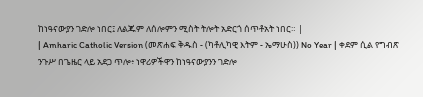ከነዓናውያን ገድሎ ነበር፤ ለልጁም ለሰሎምን ሚስት ትሎት አድርጎ ሰጥቶአት ነበር። |
| Amharic Catholic Version (መጽሐፍ ቅዱስ - (ካቶሊካዊ እትም - ኤማሁስ)) No Year | ቀደም ሲል የግብጽ ንጉሥ በጌዜር ላይ አደጋ ጥሎ፥ ነዋሪዎችዋን ከነዓናውያንን ገድሎ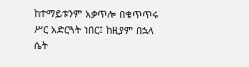ከተማይቱንም አቃጥሎ በቁጥጥሩ ሥር አድርጓት ነበር፤ ከዚያም በኋላ ሴት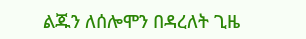ልጁን ለሰሎሞን በዳረለት ጊዜ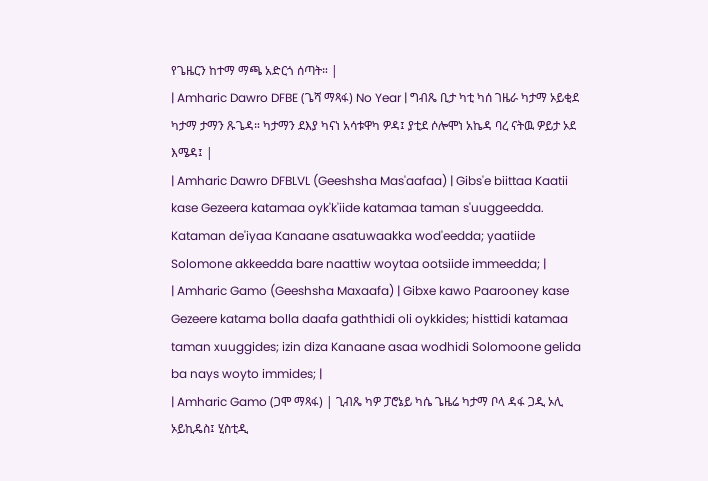የጌዜርን ከተማ ማጫ አድርጎ ሰጣት። |
| Amharic Dawro DFBE (ጌሻ ማጻፋ) No Year | ግብጼ ቢታ ካቲ ካሰ ገዜራ ካታማ ኦይቂደ ካታማ ታማን ጹጌዳ። ካታማን ደእያ ካናነ አሳቱዋካ ዎዳ፤ ያቲደ ሶሎሞነ አኬዳ ባረ ናትዉ ዎይታ ኦደ እሜዳ፤ |
| Amharic Dawro DFBLVL (Geeshsha Mas'aafaa) | Gibs'e biittaa Kaatii kase Gezeera katamaa oyk'k'iide katamaa taman s'uuggeedda. Kataman de'iyaa Kanaane asatuwaakka wod'eedda; yaatiide Solomone akkeedda bare naattiw woytaa ootsiide immeedda; |
| Amharic Gamo (Geeshsha Maxaafa) | Gibxe kawo Paarooney kase Gezeere katama bolla daafa gaththidi oli oykkides; histtidi katamaa taman xuuggides; izin diza Kanaane asaa wodhidi Solomoone gelida ba nays woyto immides; |
| Amharic Gamo (ጋሞ ማጻፋ) | ጊብጼ ካዎ ፓሮኔይ ካሴ ጌዜሬ ካታማ ቦላ ዳፋ ጋዲ ኦሊ ኦይኪዴስ፤ ሂስቲዲ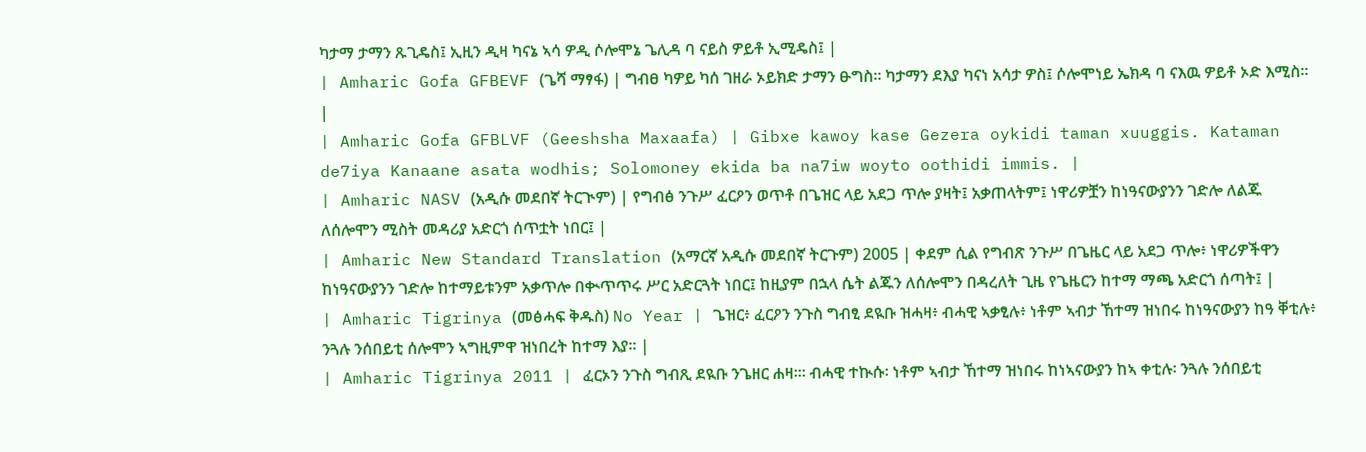ካታማ ታማን ጹጊዴስ፤ ኢዚን ዲዛ ካናኔ ኣሳ ዎዲ ሶሎሞኔ ጌሊዳ ባ ናይስ ዎይቶ ኢሚዴስ፤ |
| Amharic Gofa GFBEVF (ጌሻ ማፃፋ) | ግብፀ ካዎይ ካሰ ገዘራ ኦይክድ ታማን ፁግስ። ካታማን ደእያ ካናነ አሳታ ዎስ፤ ሶሎሞነይ ኤክዳ ባ ናእዉ ዎይቶ ኦድ እሚስ። |
| Amharic Gofa GFBLVF (Geeshsha Maxaafa) | Gibxe kawoy kase Gezera oykidi taman xuuggis. Kataman de7iya Kanaane asata wodhis; Solomoney ekida ba na7iw woyto oothidi immis. |
| Amharic NASV (አዲሱ መደበኛ ትርጒም) | የግብፅ ንጉሥ ፈርዖን ወጥቶ በጌዝር ላይ አደጋ ጥሎ ያዛት፤ አቃጠላትም፤ ነዋሪዎቿን ከነዓናውያንን ገድሎ ለልጁ ለሰሎሞን ሚስት መዳሪያ አድርጎ ሰጥቷት ነበር፤ |
| Amharic New Standard Translation (አማርኛ አዲሱ መደበኛ ትርጉም) 2005 | ቀደም ሲል የግብጽ ንጉሥ በጌዜር ላይ አደጋ ጥሎ፥ ነዋሪዎችዋን ከነዓናውያንን ገድሎ ከተማይቱንም አቃጥሎ በቊጥጥሩ ሥር አድርጓት ነበር፤ ከዚያም በኋላ ሴት ልጁን ለሰሎሞን በዳረለት ጊዜ የጌዜርን ከተማ ማጫ አድርጎ ሰጣት፤ |
| Amharic Tigrinya (መፅሓፍ ቅዱስ) No Year | ጌዝር፥ ፈርዖን ንጉስ ግብፂ ደዪቡ ዝሓዛ፥ ብሓዊ ኣቃፂሉ፥ ነቶም ኣብታ ኸተማ ዝነበሩ ከነዓናውያን ከዓ ቐቲሉ፥ ንጓሉ ንሰበይቲ ሰሎሞን ኣግዚምዋ ዝነበረት ከተማ እያ። |
| Amharic Tigrinya 2011 | ፈርኦን ንጉስ ግብጺ ደዪቡ ንጌዘር ሐዛ፡። ብሓዊ ተኲሱ፡ ነቶም ኣብታ ኸተማ ዝነበሩ ከነኣናውያን ከኣ ቀቲሉ፡ ንጓሉ ንሰበይቲ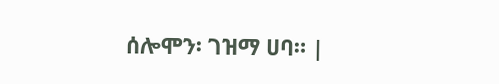ሰሎሞን፡ ገዝማ ሀባ። |